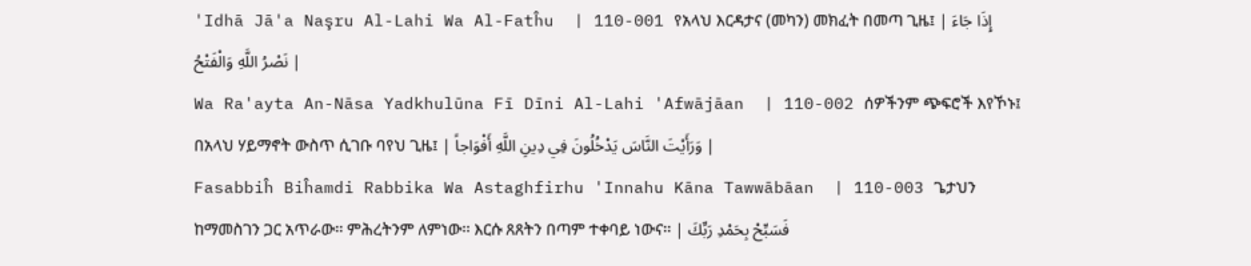'Idhā Jā'a Naşru Al-Lahi Wa Al-Fatĥu  | 110-001 የአላህ እርዳታና (መካን) መክፈት በመጣ ጊዜ፤ | إِذَا جَاءَ نَصْرُ اللَّهِ وَالْفَتْحُ |
Wa Ra'ayta An-Nāsa Yadkhulūna Fī Dīni Al-Lahi 'Afwājāan  | 110-002 ሰዎችንም ጭፍሮች እየኾኑ፤ በአላህ ሃይማኖት ውስጥ ሲገቡ ባየህ ጊዜ፤ | وَرَأَيْتَ النَّاسَ يَدْخُلُونَ فِي دِينِ اللَّهِ أَفْوَاجاً |
Fasabbiĥ Biĥamdi Rabbika Wa Astaghfirhu 'Innahu Kāna Tawwābāan  | 110-003 ጌታህን ከማመስገን ጋር አጥራው፡፡ ምሕረትንም ለምነው፡፡ እርሱ ጸጸትን በጣም ተቀባይ ነውና፡፡ | فَسَبِّحْ بِحَمْدِ رَبِّكَ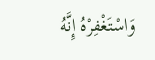وَاسْتَغْفِرْهُ إِنَّهُ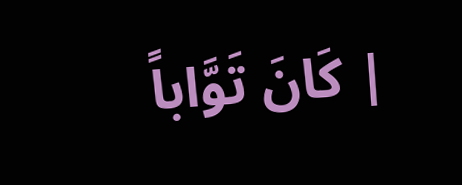كَانَ تَوَّاباً |